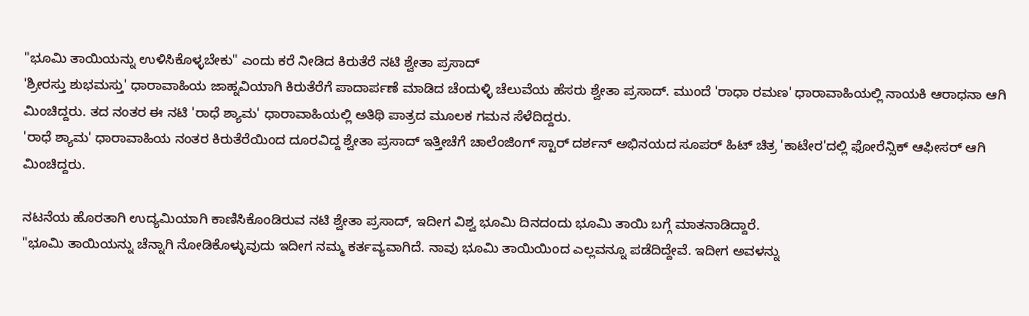"ಭೂಮಿ ತಾಯಿಯನ್ನು ಉಳಿಸಿಕೊಳ್ಳಬೇಕು" ಎಂದು ಕರೆ ನೀಡಿದ ಕಿರುತೆರೆ ನಟಿ ಶ್ವೇತಾ ಪ್ರಸಾದ್
'ಶ್ರೀರಸ್ತು ಶುಭಮಸ್ತು' ಧಾರಾವಾಹಿಯ ಜಾಹ್ನವಿಯಾಗಿ ಕಿರುತೆರೆಗೆ ಪಾದಾರ್ಪಣೆ ಮಾಡಿದ ಚೆಂದುಳ್ಳಿ ಚೆಲುವೆಯ ಹೆಸರು ಶ್ವೇತಾ ಪ್ರಸಾದ್. ಮುಂದೆ 'ರಾಧಾ ರಮಣ' ಧಾರಾವಾಹಿಯಲ್ಲಿ ನಾಯಕಿ ಆರಾಧನಾ ಆಗಿ ಮಿಂಚಿದ್ದರು. ತದ ನಂತರ ಈ ನಟಿ 'ರಾಧೆ ಶ್ಯಾಮ' ಧಾರಾವಾಹಿಯಲ್ಲಿ ಅತಿಥಿ ಪಾತ್ರದ ಮೂಲಕ ಗಮನ ಸೆಳೆದಿದ್ದರು.
'ರಾಧೆ ಶ್ಯಾಮ' ಧಾರಾವಾಹಿಯ ನಂತರ ಕಿರುತೆರೆಯಿಂದ ದೂರವಿದ್ದ ಶ್ವೇತಾ ಪ್ರಸಾದ್ ಇತ್ತೀಚೆಗೆ ಚಾಲೆಂಜಿಂಗ್ ಸ್ಟಾರ್ ದರ್ಶನ್ ಅಭಿನಯದ ಸೂಪರ್ ಹಿಟ್ ಚಿತ್ರ 'ಕಾಟೇರ'ದಲ್ಲಿ ಫೋರೆನ್ಸಿಕ್ ಆಫೀಸರ್ ಆಗಿ ಮಿಂಚಿದ್ದರು.

ನಟನೆಯ ಹೊರತಾಗಿ ಉದ್ಯಮಿಯಾಗಿ ಕಾಣಿಸಿಕೊಂಡಿರುವ ನಟಿ ಶ್ವೇತಾ ಪ್ರಸಾದ್, ಇದೀಗ ವಿಶ್ವ ಭೂಮಿ ದಿನದಂದು ಭೂಮಿ ತಾಯಿ ಬಗ್ಗೆ ಮಾತನಾಡಿದ್ದಾರೆ.
"ಭೂಮಿ ತಾಯಿಯನ್ನು ಚೆನ್ನಾಗಿ ನೋಡಿಕೊಳ್ಳುವುದು ಇದೀಗ ನಮ್ಮ ಕರ್ತವ್ಯವಾಗಿದೆ. ನಾವು ಭೂಮಿ ತಾಯಿಯಿಂದ ಎಲ್ಲವನ್ನೂ ಪಡೆದಿದ್ದೇವೆ. ಇದೀಗ ಅವಳನ್ನು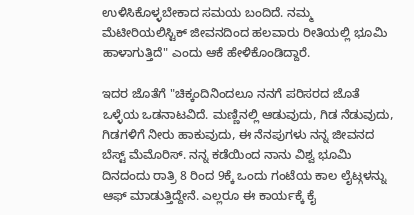ಉಳಿಸಿಕೊಳ್ಳಬೇಕಾದ ಸಮಯ ಬಂದಿದೆ. ನಮ್ಮ ಮೆಟೀರಿಯಲಿಸ್ಟಿಕ್ ಜೀವನದಿಂದ ಹಲವಾರು ರೀತಿಯಲ್ಲಿ ಭೂಮಿ ಹಾಳಾಗುತ್ತಿದೆ" ಎಂದು ಆಕೆ ಹೇಳಿಕೊಂಡಿದ್ದಾರೆ.

ಇದರ ಜೊತೆಗೆ "ಚಿಕ್ಕಂದಿನಿಂದಲೂ ನನಗೆ ಪರಿಸರದ ಜೊತೆ ಒಳ್ಳೆಯ ಒಡನಾಟವಿದೆ. ಮಣ್ಣಿನಲ್ಲಿ ಆಡುವುದು, ಗಿಡ ನೆಡುವುದು, ಗಿಡಗಳಿಗೆ ನೀರು ಹಾಕುವುದು, ಈ ನೆನಪುಗಳು ನನ್ನ ಜೀವನದ ಬೆಸ್ಟ್ ಮೆಮೊರಿಸ್. ನನ್ನ ಕಡೆಯಿಂದ ನಾನು ವಿಶ್ವ ಭೂಮಿ ದಿನದಂದು ರಾತ್ರಿ 8 ರಿಂದ 9ಕ್ಕೆ ಒಂದು ಗಂಟೆಯ ಕಾಲ ಲೈಟ್ಗಳನ್ನು ಆಫ್ ಮಾಡುತ್ತಿದ್ದೇನೆ. ಎಲ್ಲರೂ ಈ ಕಾರ್ಯಕ್ಕೆ ಕೈ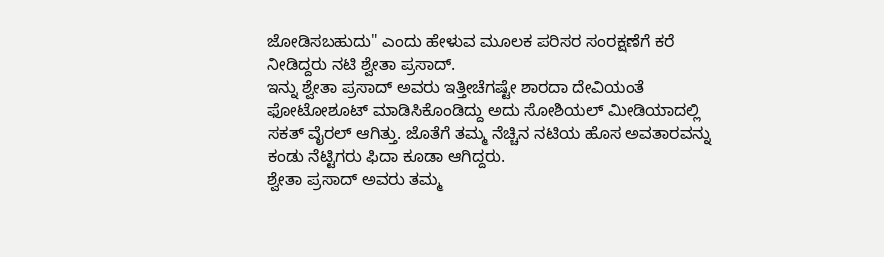ಜೋಡಿಸಬಹುದು" ಎಂದು ಹೇಳುವ ಮೂಲಕ ಪರಿಸರ ಸಂರಕ್ಷಣೆಗೆ ಕರೆ ನೀಡಿದ್ದರು ನಟಿ ಶ್ವೇತಾ ಪ್ರಸಾದ್.
ಇನ್ನು ಶ್ವೇತಾ ಪ್ರಸಾದ್ ಅವರು ಇತ್ತೀಚೆಗಷ್ಟೇ ಶಾರದಾ ದೇವಿಯಂತೆ ಫೋಟೋಶೂಟ್ ಮಾಡಿಸಿಕೊಂಡಿದ್ದು ಅದು ಸೋಶಿಯಲ್ ಮೀಡಿಯಾದಲ್ಲಿ ಸಕತ್ ವೈರಲ್ ಆಗಿತ್ತು. ಜೊತೆಗೆ ತಮ್ಮ ನೆಚ್ಚಿನ ನಟಿಯ ಹೊಸ ಅವತಾರವನ್ನು ಕಂಡು ನೆಟ್ಟಿಗರು ಫಿದಾ ಕೂಡಾ ಆಗಿದ್ದರು.
ಶ್ವೇತಾ ಪ್ರಸಾದ್ ಅವರು ತಮ್ಮ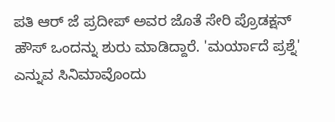ಪತಿ ಆರ್ ಜೆ ಪ್ರದೀಪ್ ಅವರ ಜೊತೆ ಸೇರಿ ಪ್ರೊಡಕ್ಷನ್ ಹೌಸ್ ಒಂದನ್ನು ಶುರು ಮಾಡಿದ್ದಾರೆ. 'ಮರ್ಯಾದೆ ಪ್ರಶ್ನೆ' ಎನ್ನುವ ಸಿನಿಮಾವೊಂದು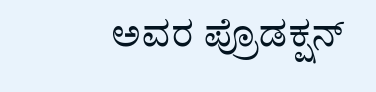ಅವರ ಪ್ರೊಡಕ್ಷನ್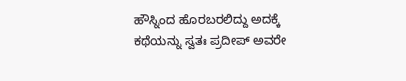ಹೌಸ್ನಿಂದ ಹೊರಬರಲಿದ್ದು ಅದಕ್ಕೆ ಕಥೆಯನ್ನು ಸ್ವತಃ ಪ್ರದೀಪ್ ಅವರೇ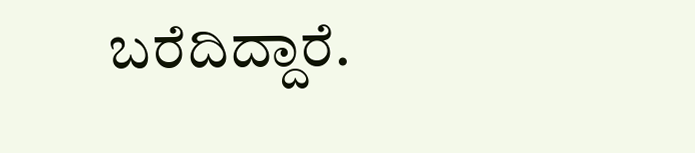ಬರೆದಿದ್ದಾರೆ.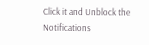Click it and Unblock the Notifications